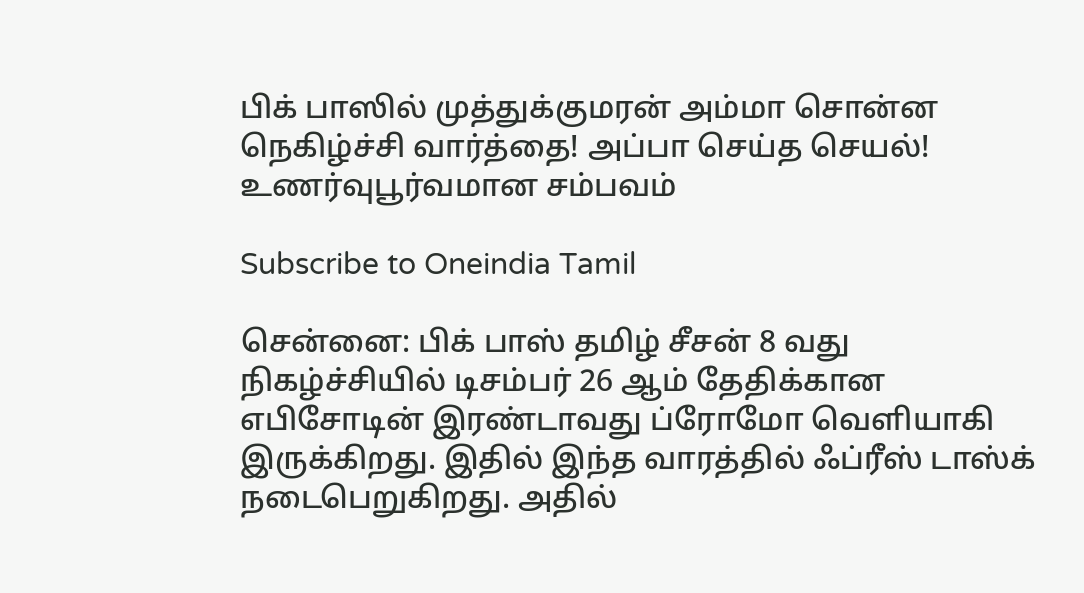பிக் பாஸில் முத்துக்குமரன் அம்மா சொன்ன நெகிழ்ச்சி வார்த்தை! அப்பா செய்த செயல்! உணர்வுபூர்வமான சம்பவம்

Subscribe to Oneindia Tamil

சென்னை: பிக் பாஸ் தமிழ் சீசன் 8 வது நிகழ்ச்சியில் டிசம்பர் 26 ஆம் தேதிக்கான எபிசோடின் இரண்டாவது ப்ரோமோ வெளியாகி இருக்கிறது. இதில் இந்த வாரத்தில் ஃப்ரீஸ் டாஸ்க் நடைபெறுகிறது. அதில்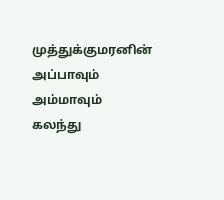முத்துக்குமரனின் அப்பாவும் அம்மாவும் கலந்து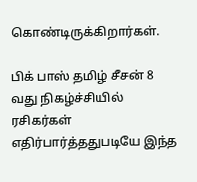கொண்டிருக்கிறார்கள்.

பிக் பாஸ் தமிழ் சீசன் 8 வது நிகழ்ச்சியில் ரசிகர்கள் எதிர்பார்த்ததுபடியே இந்த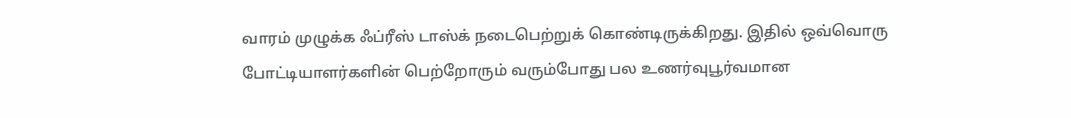வாரம் முழுக்க ஃப்ரீஸ் டாஸ்க் நடைபெற்றுக் கொண்டிருக்கிறது. இதில் ஒவ்வொரு போட்டியாளர்களின் பெற்றோரும் வரும்போது பல உணர்வுபூர்வமான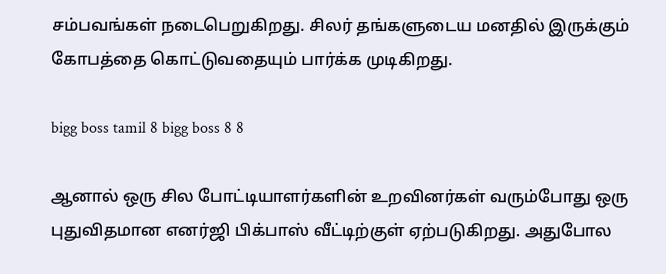சம்பவங்கள் நடைபெறுகிறது. சிலர் தங்களுடைய மனதில் இருக்கும் கோபத்தை கொட்டுவதையும் பார்க்க முடிகிறது.

bigg boss tamil 8 bigg boss 8 8

ஆனால் ஒரு சில போட்டியாளர்களின் உறவினர்கள் வரும்போது ஒரு புதுவிதமான எனர்ஜி பிக்பாஸ் வீட்டிற்குள் ஏற்படுகிறது. அதுபோல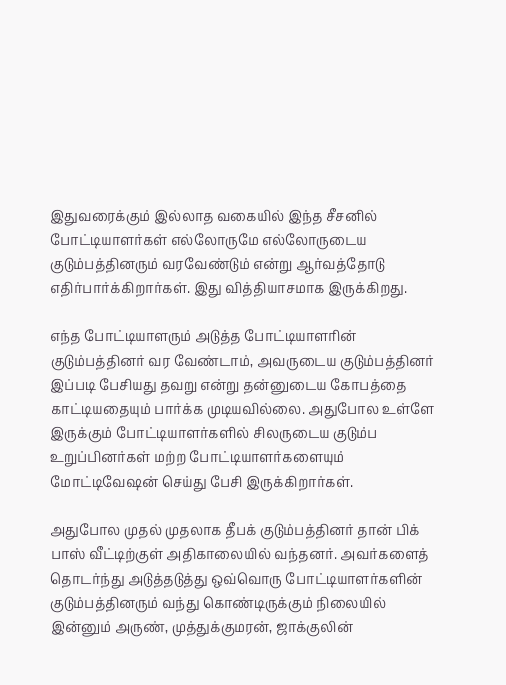இதுவரைக்கும் இல்லாத வகையில் இந்த சீசனில் போட்டியாளர்கள் எல்லோருமே எல்லோருடைய குடும்பத்தினரும் வரவேண்டும் என்று ஆர்வத்தோடு எதிர்பார்க்கிறார்கள். இது வித்தியாசமாக இருக்கிறது.

எந்த போட்டியாளரும் அடுத்த போட்டியாளரின் குடும்பத்தினர் வர வேண்டாம், அவருடைய குடும்பத்தினர் இப்படி பேசியது தவறு என்று தன்னுடைய கோபத்தை காட்டியதையும் பார்க்க முடியவில்லை. அதுபோல உள்ளே இருக்கும் போட்டியாளர்களில் சிலருடைய குடும்ப உறுப்பினர்கள் மற்ற போட்டியாளர்களையும் மோட்டிவேஷன் செய்து பேசி இருக்கிறார்கள்.

அதுபோல முதல் முதலாக தீபக் குடும்பத்தினர் தான் பிக் பாஸ் வீட்டிற்குள் அதிகாலையில் வந்தனர். அவர்களைத் தொடர்ந்து அடுத்தடுத்து ஒவ்வொரு போட்டியாளர்களின் குடும்பத்தினரும் வந்து கொண்டிருக்கும் நிலையில் இன்னும் அருண், முத்துக்குமரன், ஜாக்குலின்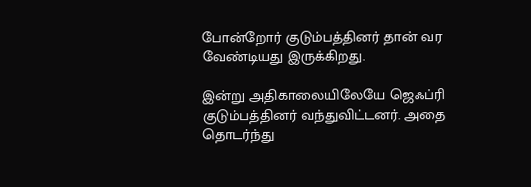போன்றோர் குடும்பத்தினர் தான் வர வேண்டியது இருக்கிறது.

இன்று அதிகாலையிலேயே ஜெஃப்ரி குடும்பத்தினர் வந்துவிட்டனர். அதை தொடர்ந்து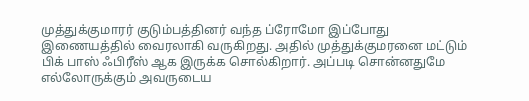முத்துக்குமாரர் குடும்பத்தினர் வந்த ப்ரோமோ இப்போது இணையத்தில் வைரலாகி வருகிறது. அதில் முத்துக்குமரனை மட்டும் பிக் பாஸ் ஃபிரீஸ் ஆக இருக்க சொல்கிறார். அப்படி சொன்னதுமே எல்லோருக்கும் அவருடைய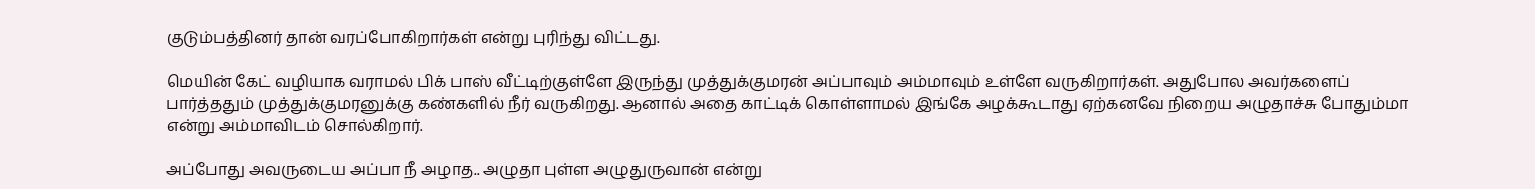குடும்பத்தினர் தான் வரப்போகிறார்கள் என்று புரிந்து விட்டது.

மெயின் கேட் வழியாக வராமல் பிக் பாஸ் வீட்டிற்குள்ளே இருந்து முத்துக்குமரன் அப்பாவும் அம்மாவும் உள்ளே வருகிறார்கள். அதுபோல அவர்களைப் பார்த்ததும் முத்துக்குமரனுக்கு கண்களில் நீர் வருகிறது. ஆனால் அதை காட்டிக் கொள்ளாமல் இங்கே அழக்கூடாது ஏற்கனவே நிறைய அழுதாச்சு போதும்மா என்று அம்மாவிடம் சொல்கிறார்.

அப்போது அவருடைய அப்பா நீ அழாத.. அழுதா புள்ள அழுதுருவான் என்று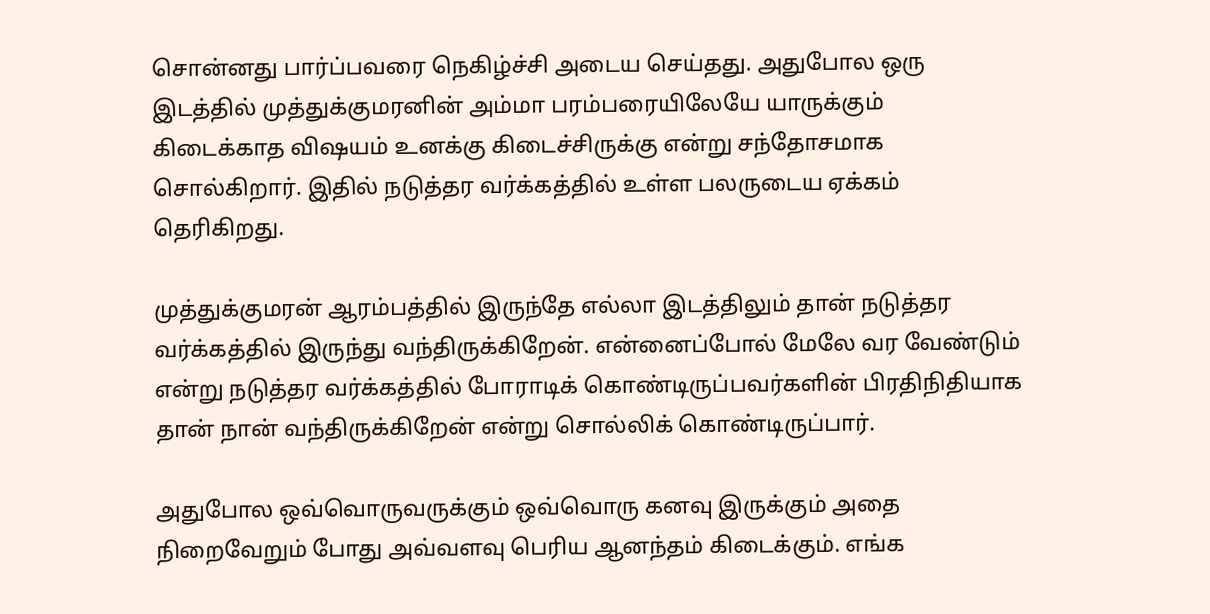சொன்னது பார்ப்பவரை நெகிழ்ச்சி அடைய செய்தது. அதுபோல ஒரு இடத்தில் முத்துக்குமரனின் அம்மா பரம்பரையிலேயே யாருக்கும் கிடைக்காத விஷயம் உனக்கு கிடைச்சிருக்கு என்று சந்தோசமாக சொல்கிறார். இதில் நடுத்தர வர்க்கத்தில் உள்ள பலருடைய ஏக்கம் தெரிகிறது.

முத்துக்குமரன் ஆரம்பத்தில் இருந்தே எல்லா இடத்திலும் தான் நடுத்தர வர்க்கத்தில் இருந்து வந்திருக்கிறேன். என்னைப்போல் மேலே வர வேண்டும் என்று நடுத்தர வர்க்கத்தில் போராடிக் கொண்டிருப்பவர்களின் பிரதிநிதியாக தான் நான் வந்திருக்கிறேன் என்று சொல்லிக் கொண்டிருப்பார்.

அதுபோல ஒவ்வொருவருக்கும் ஒவ்வொரு கனவு இருக்கும் அதை நிறைவேறும் போது அவ்வளவு பெரிய ஆனந்தம் கிடைக்கும். எங்க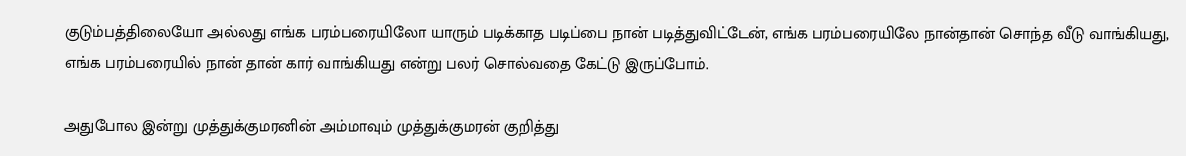குடும்பத்திலையோ அல்லது எங்க பரம்பரையிலோ யாரும் படிக்காத படிப்பை நான் படித்துவிட்டேன், எங்க பரம்பரையிலே நான்தான் சொந்த வீடு வாங்கியது, எங்க பரம்பரையில் நான் தான் கார் வாங்கியது என்று பலர் சொல்வதை கேட்டு இருப்போம்.

அதுபோல இன்று முத்துக்குமரனின் அம்மாவும் முத்துக்குமரன் குறித்து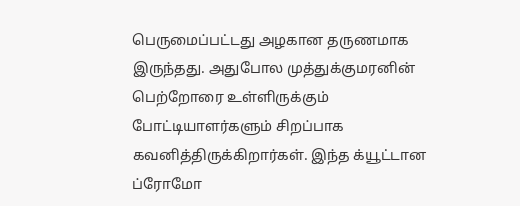பெருமைப்பட்டது அழகான தருணமாக இருந்தது. அதுபோல முத்துக்குமரனின் பெற்றோரை உள்ளிருக்கும் போட்டியாளர்களும் சிறப்பாக கவனித்திருக்கிறார்கள். இந்த க்யூட்டான ப்ரோமோ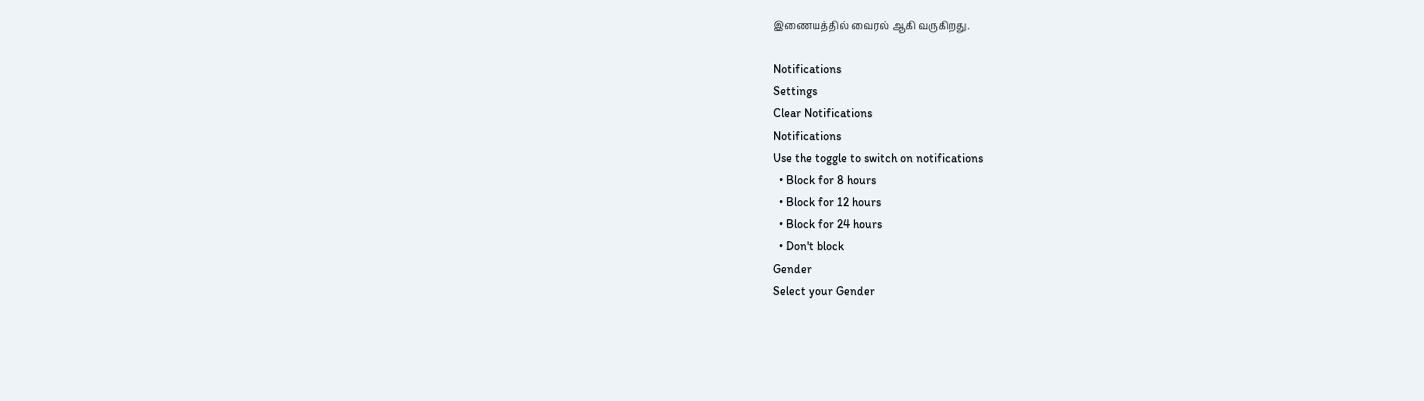இணையத்தில் வைரல் ஆகி வருகிறது.

Notifications
Settings
Clear Notifications
Notifications
Use the toggle to switch on notifications
  • Block for 8 hours
  • Block for 12 hours
  • Block for 24 hours
  • Don't block
Gender
Select your Gender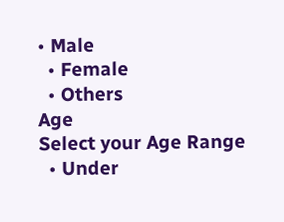• Male
  • Female
  • Others
Age
Select your Age Range
  • Under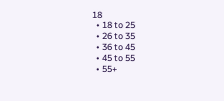18
  • 18 to 25
  • 26 to 35
  • 36 to 45
  • 45 to 55
  • 55+